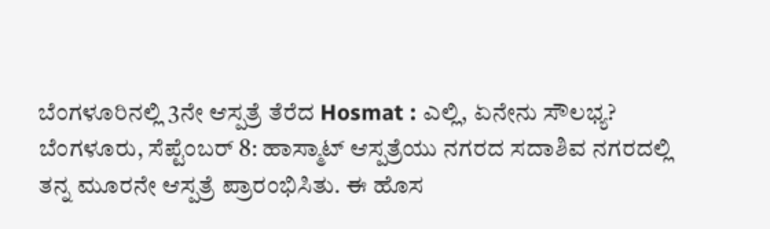ಬೆಂಗಳೂರಿನಲ್ಲಿ 3ನೇ ಆಸ್ಪತ್ರೆ ತೆರೆದ Hosmat : ಎಲ್ಲಿ, ಏನೇನು ಸೌಲಭ್ಯ?
ಬೆಂಗಳೂರು, ಸೆಪ್ಟೆಂಬರ್ 8: ಹಾಸ್ಮಾಟ್ ಆಸ್ಪತ್ರೆಯು ನಗರದ ಸದಾಶಿವ ನಗರದಲ್ಲಿ ತನ್ನ ಮೂರನೇ ಆಸ್ಪತ್ರೆ ಪ್ರಾರಂಭಿಸಿತು. ಈ ಹೊಸ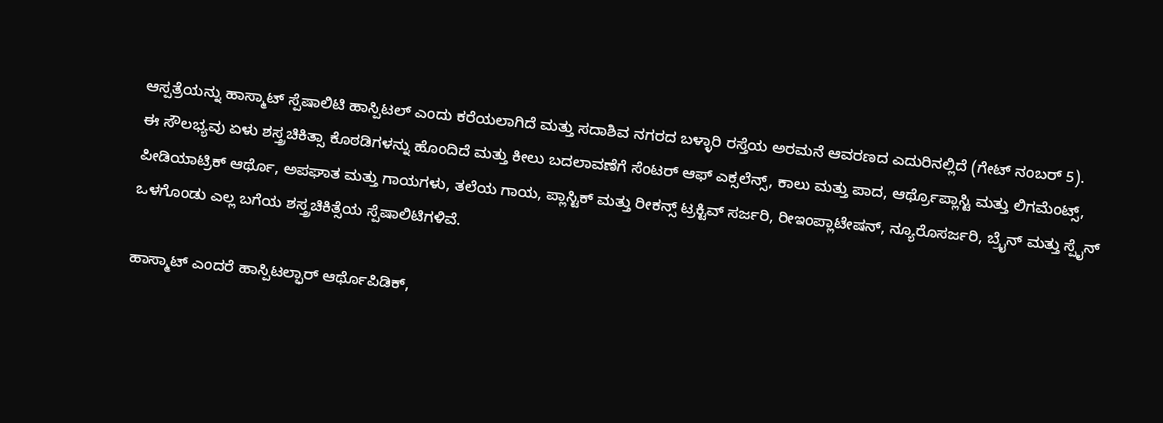ಆಸ್ಪತ್ರೆಯನ್ನು ಹಾಸ್ಮಾಟ್ ಸ್ಪೆಷಾಲಿಟಿ ಹಾಸ್ಪಿಟಲ್ ಎಂದು ಕರೆಯಲಾಗಿದೆ ಮತ್ತು ಸದಾಶಿವ ನಗರದ ಬಳ್ಳಾರಿ ರಸ್ತೆಯ ಅರಮನೆ ಆವರಣದ ಎದುರಿನಲ್ಲಿದೆ (ಗೇಟ್ ನಂಬರ್ 5).
ಈ ಸೌಲಭ್ಯವು ಏಳು ಶಸ್ತ್ರಚಿಕಿತ್ಸಾ ಕೊಠಡಿಗಳನ್ನು ಹೊಂದಿದೆ ಮತ್ತು ಕೀಲು ಬದಲಾವಣೆಗೆ ಸೆಂಟರ್ ಆಫ್ ಎಕ್ಸಲೆನ್ಸ್, ಕಾಲು ಮತ್ತು ಪಾದ, ಆರ್ಥ್ರೊಪ್ಲಾಸ್ಟಿ ಮತ್ತು ಲಿಗಮೆಂಟ್ಸ್, ಪೀಡಿಯಾಟ್ರಿಕ್ ಆರ್ಥೊ, ಅಪಘಾತ ಮತ್ತು ಗಾಯಗಳು, ತಲೆಯ ಗಾಯ, ಪ್ಲಾಸ್ಟಿಕ್ ಮತ್ತು ರೀಕನ್ಸ್ ಟ್ರಕ್ಟಿವ್ ಸರ್ಜರಿ, ರೀಇಂಪ್ಲಾಟೇಷನ್, ನ್ಯೂರೊಸರ್ಜರಿ, ಬ್ರೈನ್ ಮತ್ತು ಸ್ಪೈನ್ ಒಳಗೊಂಡು ಎಲ್ಲ ಬಗೆಯ ಶಸ್ತ್ರಚಿಕಿತ್ಸೆಯ ಸ್ಪೆಷಾಲಿಟಿಗಳಿವೆ.

ಹಾಸ್ಮಾಟ್ ಎಂದರೆ ಹಾಸ್ಪಿಟಲ್ಫಾರ್ ಆರ್ಥೊಪಿಡಿಕ್,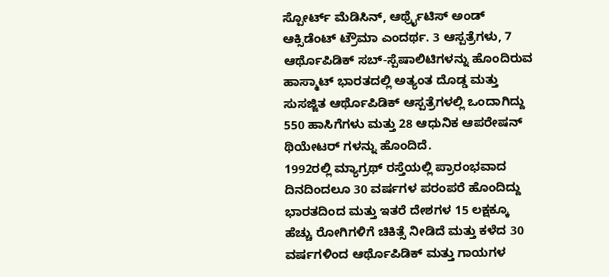ಸ್ಪೋರ್ಟ್ ಮೆಡಿಸಿನ್, ಆರ್ಥ್ರೈಟಿಸ್ ಅಂಡ್ ಆಕ್ಸಿಡೆಂಟ್ ಟ್ರೌಮಾ ಎಂದರ್ಥ. 3 ಆಸ್ಪತ್ರೆಗಳು, 7 ಆರ್ಥೊಪಿಡಿಕ್ ಸಬ್-ಸ್ಪೆಷಾಲಿಟಿಗಳನ್ನು ಹೊಂದಿರುವ ಹಾಸ್ಮಾಟ್ ಭಾರತದಲ್ಲಿ ಅತ್ಯಂತ ದೊಡ್ಡ ಮತ್ತು ಸುಸಜ್ಜಿತ ಆರ್ಥೊಪಿಡಿಕ್ ಆಸ್ಪತ್ರೆಗಳಲ್ಲಿ ಒಂದಾಗಿದ್ದು 550 ಹಾಸಿಗೆಗಳು ಮತ್ತು 28 ಆಧುನಿಕ ಆಪರೇಷನ್ ಥಿಯೇಟರ್ ಗಳನ್ನು ಹೊಂದಿದೆ.
1992ರಲ್ಲಿ ಮ್ಯಾಗ್ರಥ್ ರಸ್ತೆಯಲ್ಲಿ ಪ್ರಾರಂಭವಾದ ದಿನದಿಂದಲೂ 30 ವರ್ಷಗಳ ಪರಂಪರೆ ಹೊಂದಿದ್ದು ಭಾರತದಿಂದ ಮತ್ತು ಇತರೆ ದೇಶಗಳ 15 ಲಕ್ಷಕ್ಕೂ ಹೆಚ್ಚು ರೋಗಿಗಳಿಗೆ ಚಿಕಿತ್ಸೆ ನೀಡಿದೆ ಮತ್ತು ಕಳೆದ 30 ವರ್ಷಗಳಿಂದ ಆರ್ಥೊಪಿಡಿಕ್ ಮತ್ತು ಗಾಯಗಳ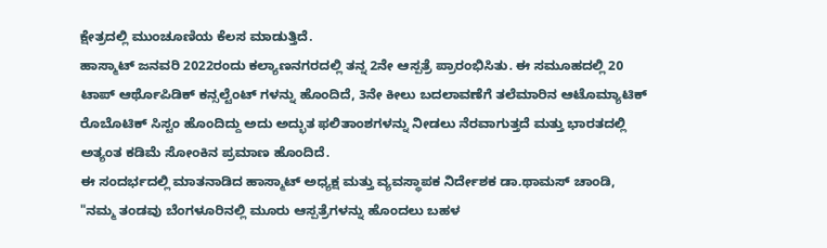ಕ್ಷೇತ್ರದಲ್ಲಿ ಮುಂಚೂಣಿಯ ಕೆಲಸ ಮಾಡುತ್ತಿದೆ.
ಹಾಸ್ಮಾಟ್ ಜನವರಿ 2022ರಂದು ಕಲ್ಯಾಣನಗರದಲ್ಲಿ ತನ್ನ 2ನೇ ಆಸ್ಪತ್ರೆ ಪ್ರಾರಂಭಿಸಿತು. ಈ ಸಮೂಹದಲ್ಲಿ 20 ಟಾಪ್ ಆರ್ಥೊಪಿಡಿಕ್ ಕನ್ಸಲ್ಟೆಂಟ್ ಗಳನ್ನು ಹೊಂದಿದೆ, 3ನೇ ಕೀಲು ಬದಲಾವಣೆಗೆ ತಲೆಮಾರಿನ ಆಟೊಮ್ಯಾಟಿಕ್ ರೊಬೊಟಿಕ್ ಸಿಸ್ಟಂ ಹೊಂದಿದ್ದು ಅದು ಅದ್ಭುತ ಫಲಿತಾಂಶಗಳನ್ನು ನೀಡಲು ನೆರವಾಗುತ್ತದೆ ಮತ್ತು ಭಾರತದಲ್ಲಿ ಅತ್ಯಂತ ಕಡಿಮೆ ಸೋಂಕಿನ ಪ್ರಮಾಣ ಹೊಂದಿದೆ.
ಈ ಸಂದರ್ಭದಲ್ಲಿ ಮಾತನಾಡಿದ ಹಾಸ್ಮಾಟ್ ಅಧ್ಯಕ್ಷ ಮತ್ತು ವ್ಯವಸ್ಥಾಪಕ ನಿರ್ದೇಶಕ ಡಾ.ಥಾಮಸ್ ಚಾಂಡಿ, "ನಮ್ಮ ತಂಡವು ಬೆಂಗಳೂರಿನಲ್ಲಿ ಮೂರು ಆಸ್ಪತ್ರೆಗಳನ್ನು ಹೊಂದಲು ಬಹಳ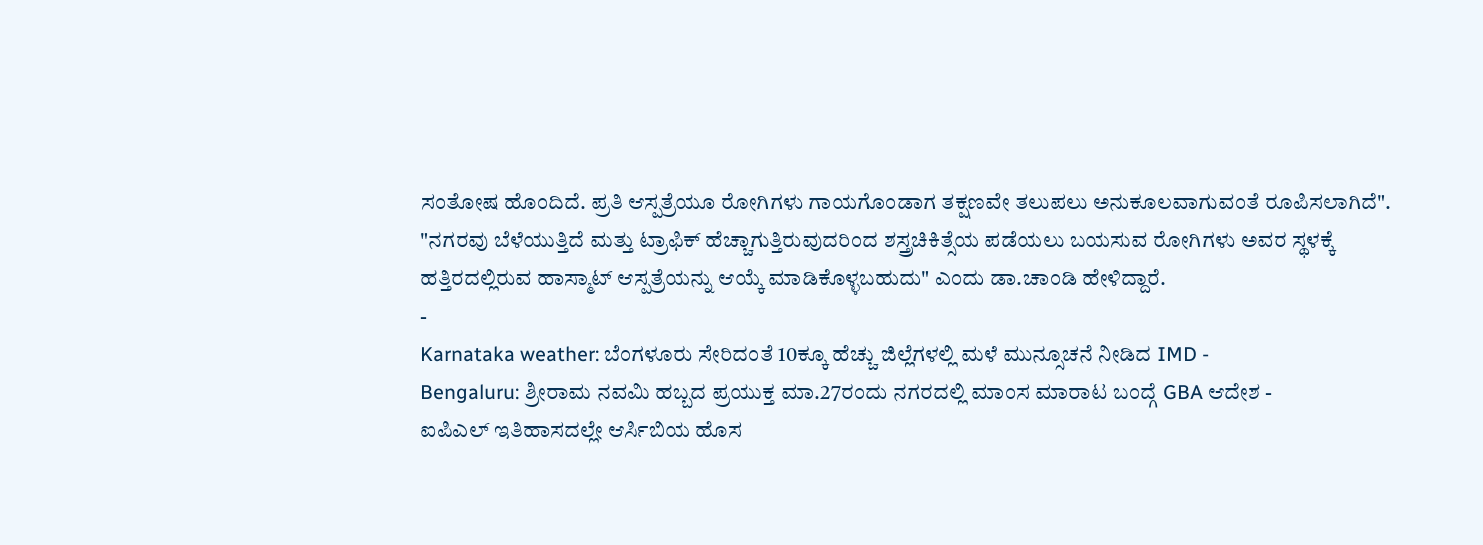ಸಂತೋಷ ಹೊಂದಿದೆ. ಪ್ರತಿ ಆಸ್ಪತ್ರೆಯೂ ರೋಗಿಗಳು ಗಾಯಗೊಂಡಾಗ ತಕ್ಷಣವೇ ತಲುಪಲು ಅನುಕೂಲವಾಗುವಂತೆ ರೂಪಿಸಲಾಗಿದೆ".
"ನಗರವು ಬೆಳೆಯುತ್ತಿದೆ ಮತ್ತು ಟ್ರಾಫಿಕ್ ಹೆಚ್ಚಾಗುತ್ತಿರುವುದರಿಂದ ಶಸ್ತ್ರಚಿಕಿತ್ಸೆಯ ಪಡೆಯಲು ಬಯಸುವ ರೋಗಿಗಳು ಅವರ ಸ್ಥಳಕ್ಕೆ ಹತ್ತಿರದಲ್ಲಿರುವ ಹಾಸ್ಮಾಟ್ ಆಸ್ಪತ್ರೆಯನ್ನು ಆಯ್ಕೆ ಮಾಡಿಕೊಳ್ಳಬಹುದು" ಎಂದು ಡಾ.ಚಾಂಡಿ ಹೇಳಿದ್ದಾರೆ.
-
Karnataka weather: ಬೆಂಗಳೂರು ಸೇರಿದಂತೆ 10ಕ್ಕೂ ಹೆಚ್ಚು ಜಿಲ್ಲೆಗಳಲ್ಲಿ ಮಳೆ ಮುನ್ಸೂಚನೆ ನೀಡಿದ IMD -
Bengaluru: ಶ್ರೀರಾಮ ನವಮಿ ಹಬ್ಬದ ಪ್ರಯುಕ್ತ ಮಾ.27ರಂದು ನಗರದಲ್ಲಿ ಮಾಂಸ ಮಾರಾಟ ಬಂದ್ಗೆ GBA ಆದೇಶ -
ಐಪಿಎಲ್ ಇತಿಹಾಸದಲ್ಲೇ ಆರ್ಸಿಬಿಯ ಹೊಸ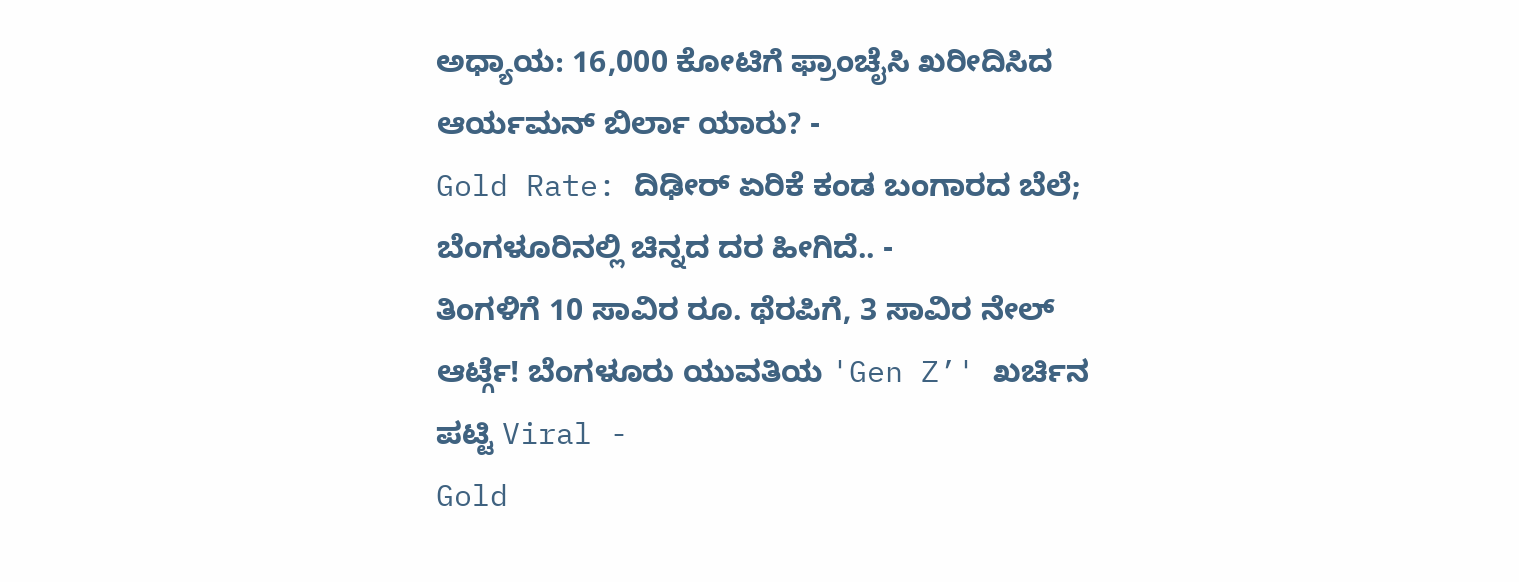ಅಧ್ಯಾಯ: 16,000 ಕೋಟಿಗೆ ಫ್ರಾಂಚೈಸಿ ಖರೀದಿಸಿದ ಆರ್ಯಮನ್ ಬಿರ್ಲಾ ಯಾರು? -
Gold Rate: ದಿಢೀರ್ ಏರಿಕೆ ಕಂಡ ಬಂಗಾರದ ಬೆಲೆ; ಬೆಂಗಳೂರಿನಲ್ಲಿ ಚಿನ್ನದ ದರ ಹೀಗಿದೆ.. -
ತಿಂಗಳಿಗೆ 10 ಸಾವಿರ ರೂ. ಥೆರಪಿಗೆ, 3 ಸಾವಿರ ನೇಲ್ ಆರ್ಟ್ಗೆ! ಬೆಂಗಳೂರು ಯುವತಿಯ 'Gen Z’' ಖರ್ಚಿನ ಪಟ್ಟಿ Viral -
Gold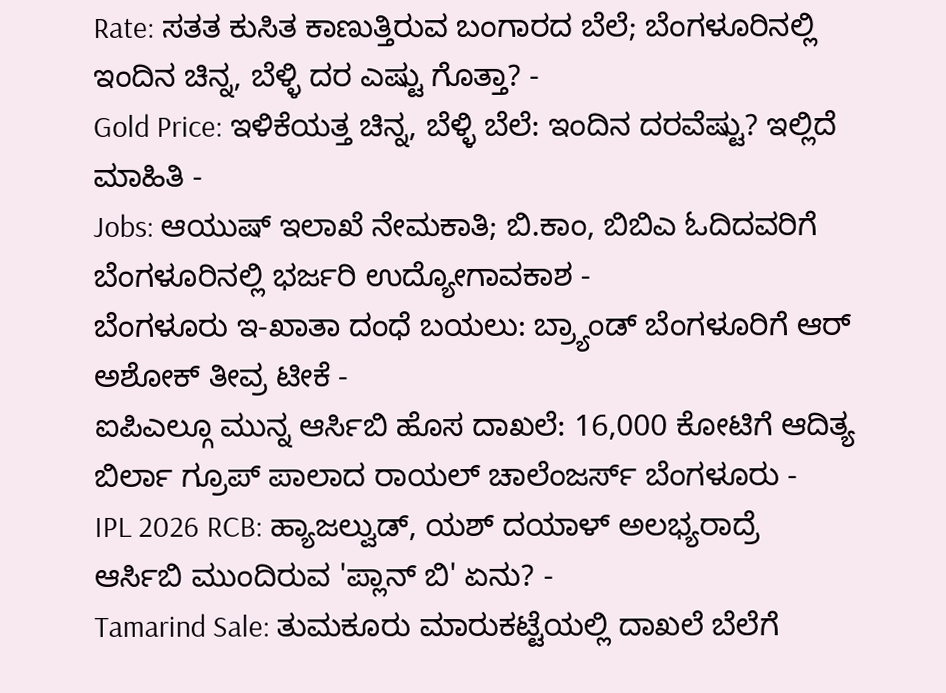Rate: ಸತತ ಕುಸಿತ ಕಾಣುತ್ತಿರುವ ಬಂಗಾರದ ಬೆಲೆ; ಬೆಂಗಳೂರಿನಲ್ಲಿ ಇಂದಿನ ಚಿನ್ನ, ಬೆಳ್ಳಿ ದರ ಎಷ್ಟು ಗೊತ್ತಾ? -
Gold Price: ಇಳಿಕೆಯತ್ತ ಚಿನ್ನ, ಬೆಳ್ಳಿ ಬೆಲೆ: ಇಂದಿನ ದರವೆಷ್ಟು? ಇಲ್ಲಿದೆ ಮಾಹಿತಿ -
Jobs: ಆಯುಷ್ ಇಲಾಖೆ ನೇಮಕಾತಿ; ಬಿ.ಕಾಂ, ಬಿಬಿಎ ಓದಿದವರಿಗೆ ಬೆಂಗಳೂರಿನಲ್ಲಿ ಭರ್ಜರಿ ಉದ್ಯೋಗಾವಕಾಶ -
ಬೆಂಗಳೂರು ಇ-ಖಾತಾ ದಂಧೆ ಬಯಲು: ಬ್ರ್ಯಾಂಡ್ ಬೆಂಗಳೂರಿಗೆ ಆರ್ ಅಶೋಕ್ ತೀವ್ರ ಟೀಕೆ -
ಐಪಿಎಲ್ಗೂ ಮುನ್ನ ಆರ್ಸಿಬಿ ಹೊಸ ದಾಖಲೆ: 16,000 ಕೋಟಿಗೆ ಆದಿತ್ಯ ಬಿರ್ಲಾ ಗ್ರೂಪ್ ಪಾಲಾದ ರಾಯಲ್ ಚಾಲೆಂಜರ್ಸ್ ಬೆಂಗಳೂರು -
IPL 2026 RCB: ಹ್ಯಾಜಲ್ವುಡ್, ಯಶ್ ದಯಾಳ್ ಅಲಭ್ಯರಾದ್ರೆ ಆರ್ಸಿಬಿ ಮುಂದಿರುವ 'ಪ್ಲಾನ್ ಬಿ' ಏನು? -
Tamarind Sale: ತುಮಕೂರು ಮಾರುಕಟ್ಟೆಯಲ್ಲಿ ದಾಖಲೆ ಬೆಲೆಗೆ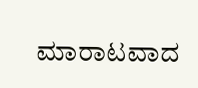ಮಾರಾಟವಾದ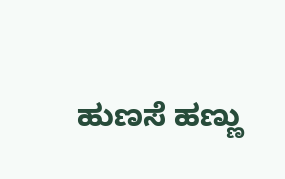ಹುಣಸೆ ಹಣ್ಣು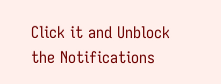Click it and Unblock the Notifications